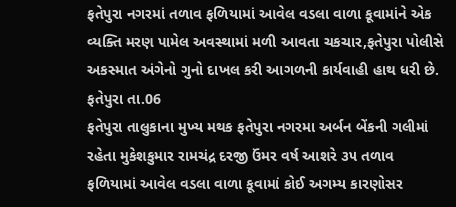ફતેપુરા નગરમાં તળાવ ફળિયામાં આવેલ વડલા વાળા કૂવામાંને એક વ્યક્તિ મરણ પામેલ અવસ્થામાં મળી આવતા ચકચાર,ફતેપુરા પોલીસે અકસ્માત અંગેનો ગુનો દાખલ કરી આગળની કાર્યવાહી હાથ ધરી છે.
ફતેપુરા તા.06
ફતેપુરા તાલુકાના મુખ્ય મથક ફતેપુરા નગરમા અર્બન બેંકની ગલીમાં રહેતા મુકેશકુમાર રામચંદ્ર દરજી ઉંમર વર્ષ આશરે ૩૫ તળાવ ફળિયામાં આવેલ વડલા વાળા કૂવામાં કોઈ અગમ્ય કારણોસર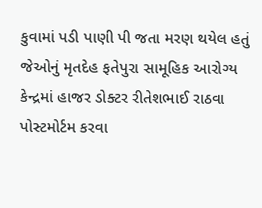કુવામાં પડી પાણી પી જતા મરણ થયેલ હતું જેઓનું મૃતદેહ ફતેપુરા સામૂહિક આરોગ્ય કેન્દ્રમાં હાજર ડોક્ટર રીતેશભાઈ રાઠવા પોસ્ટમોર્ટમ કરવા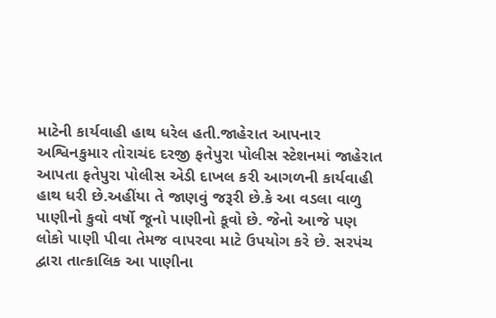માટેની કાર્યવાહી હાથ ધરેલ હતી.જાહેરાત આપનાર અશ્વિનકુમાર તોરાચંદ દરજી ફતેપુરા પોલીસ સ્ટેશનમાં જાહેરાત આપતા ફતેપુરા પોલીસ એડી દાખલ કરી આગળની કાર્યવાહી હાથ ધરી છે.અહીંયા તે જાણવું જરૂરી છે.કે આ વડલા વાળુ પાણીનો કુવો વર્ષો જૂનો પાણીનો કૂવો છે. જેનો આજે પણ લોકો પાણી પીવા તેમજ વાપરવા માટે ઉપયોગ કરે છે. સરપંચ દ્વારા તાત્કાલિક આ પાણીના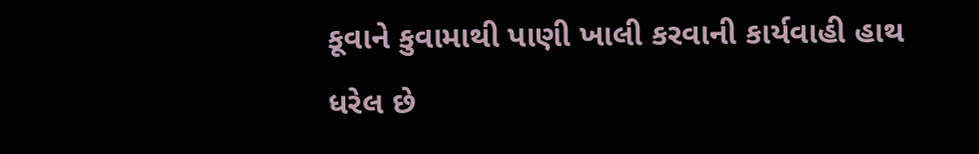કૂવાને કુવામાથી પાણી ખાલી કરવાની કાર્યવાહી હાથ ધરેલ છે